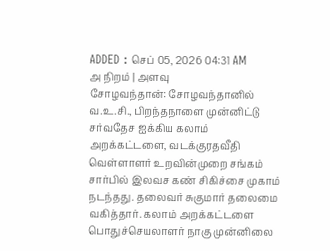ADDED : செப் 05, 2026 04:31 AM
அ நிறம் | அளவு
சோழவந்தான்: சோழவந்தானில் வ.உ.சி., பிறந்தநாளை முன்னிட்டு சர்வதேச ஐக்கிய கலாம் அறக்கட்டளை, வடக்குரதவீதி வெள்ளாளர் உறவின்முறை சங்கம் சார்பில் இலவச கண் சிகிச்சை முகாம் நடந்தது. தலைவர் சுகுமார் தலைமை வகித்தார். கலாம் அறக்கட்டளை பொதுச்செயலாளர் நாகு முன்னிலை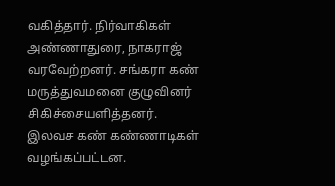வகித்தார். நிர்வாகிகள் அண்ணாதுரை, நாகராஜ் வரவேற்றனர். சங்கரா கண் மருத்துவமனை குழுவினர் சிகிச்சையளித்தனர்.
இலவச கண் கண்ணாடிகள் வழங்கப்பட்டன.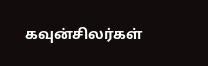கவுன்சிலர்கள்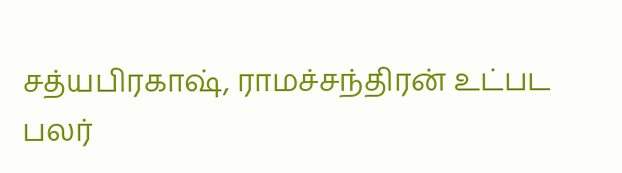சத்யபிரகாஷ், ராமச்சந்திரன் உட்பட பலர்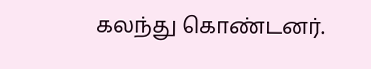கலந்து கொண்டனர்.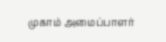முகாம் அமைப்பாளர்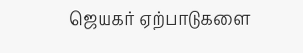ஜெயகர் ஏற்பாடுகளை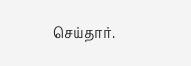செய்தார்.